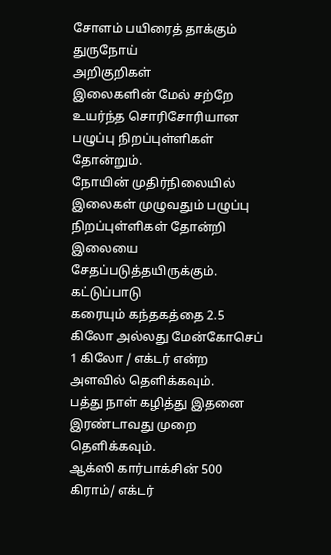சோளம் பயிரைத் தாக்கும்
துருநோய்
அறிகுறிகள்
இலைகளின் மேல் சற்றே உயர்ந்த சொரிசோரியான பழுப்பு நிறப்புள்ளிகள் தோன்றும்.
நோயின் முதிர்நிலையில் இலைகள் முழுவதும் பழுப்பு நிறப்புள்ளிகள் தோன்றி இலையை சேதப்படுத்தயிருக்கும்.
கட்டுப்பாடு
கரையும் கந்தகத்தை 2.5 கிலோ அல்லது மேன்கோசெப் 1 கிலோ / எக்டர் என்ற அளவில் தெளிக்கவும்.
பத்து நாள் கழித்து இதனை இரண்டாவது முறை தெளிக்கவும்.
ஆக்ஸி கார்பாக்சின் 500 கிராம்/ எக்டர்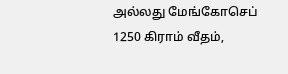அல்லது மேங்கோசெப் 1250 கிராம் வீதம்,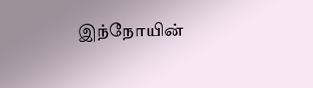இந்நோயின்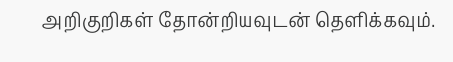அறிகுறிகள் தோன்றியவுடன் தெளிக்கவும்.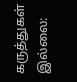கருத்துகள் இல்லை: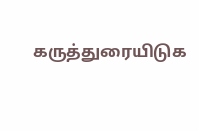கருத்துரையிடுக